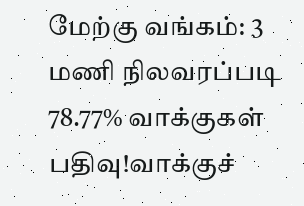மேற்கு வங்கம்: 3 மணி நிலவரப்படி 78.77% வாக்குகள் பதிவு!வாக்குச்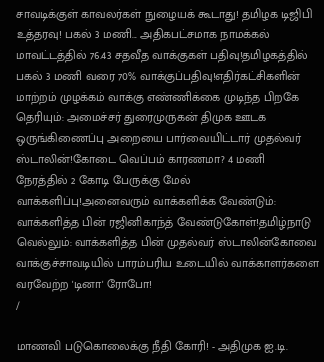சாவடிக்குள் காவலர்கள் நுழையக் கூடாது! தமிழக டிஜிபி உத்தரவு! பகல் 3 மணி... அதிகபட்சமாக நாமக்கல் மாவட்டத்தில் 76.43 சதவீத வாக்குகள் பதிவு!தமிழகத்தில் பகல் 3 மணி வரை 70% வாக்குப்பதிவு!எதிர்கட்சிகளின் மாற்றம் முழக்கம் வாக்கு எண்ணிக்கை முடிந்த பிறகே தெரியும்: அமைச்சர் துரைமுருகன் திமுக ஊடக ஒருங்கிணைப்பு அறையை பார்வையிட்டார் முதல்வர் ஸ்டாலின்!கோடை வெப்பம் காரணமா? 4 மணி நேரத்தில் 2 கோடி பேருக்கு மேல் வாக்களிப்பு!அனைவரும் வாக்களிக்க வேண்டும்: வாக்களித்த பின் ரஜினிகாந்த் வேண்டுகோள்!தமிழ்நாடு வெல்லும்: வாக்களித்த பின் முதல்வர் ஸ்டாலின்கோவை வாக்குச்சாவடியில் பாரம்பரிய உடையில் வாக்காளர்களை வரவேற்ற 'டினா' ரோபோ!
/

மாணவி படுகொலைக்கு நீதி கோரி! - அதிமுக ஐ.டி.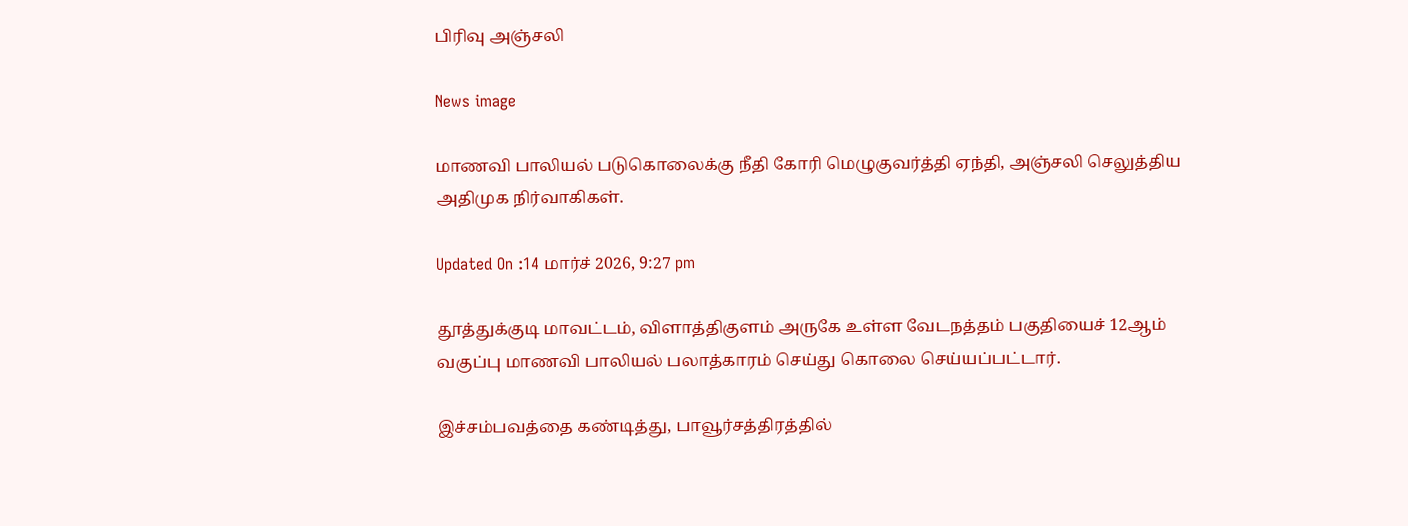பிரிவு அஞ்சலி

News image

மாணவி பாலியல் படுகொலைக்கு நீதி கோரி மெழுகுவர்த்தி ஏந்தி, அஞ்சலி செலுத்திய அதிமுக நிர்வாகிகள்.

Updated On :14 மார்ச் 2026, 9:27 pm

தூத்துக்குடி மாவட்டம், விளாத்திகுளம் அருகே உள்ள வேடநத்தம் பகுதியைச் 12ஆம் வகுப்பு மாணவி பாலியல் பலாத்காரம் செய்து கொலை செய்யப்பட்டார்.

இச்சம்பவத்தை கண்டித்து, பாவூர்சத்திரத்தில்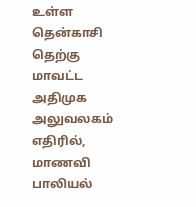உள்ள தென்காசி தெற்கு மாவட்ட அதிமுக அலுவலகம் எதிரில், மாணவி பாலியல்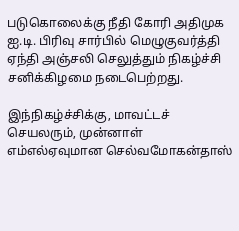படுகொலைக்கு நீதி கோரி அதிமுக ஐ.டி. பிரிவு சார்பில் மெழுகுவர்த்தி ஏந்தி அஞ்சலி செலுத்தும் நிகழ்ச்சி சனிக்கிழமை நடைபெற்றது.

இந்நிகழ்ச்சிக்கு, மாவட்டச் செயலரும், முன்னாள் எம்எல்ஏவுமான செல்வமோகன்தாஸ்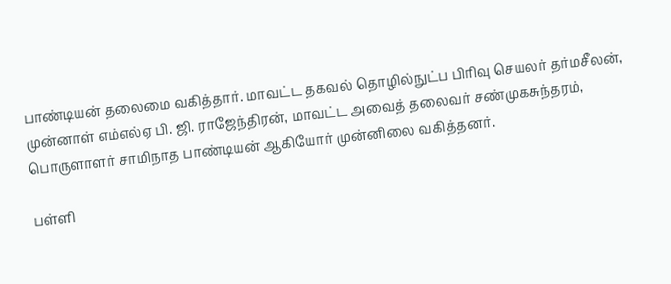பாண்டியன் தலைமை வகித்தார். மாவட்ட தகவல் தொழில்நுட்ப பிரிவு செயலர் தர்மசீலன், முன்னாள் எம்எல்ஏ பி. ஜி. ராஜேந்திரன், மாவட்ட அவைத் தலைவர் சண்முகசுந்தரம், பொருளாளர் சாமிநாத பாண்டியன் ஆகியோர் முன்னிலை வகித்தனர்.

பள்ளி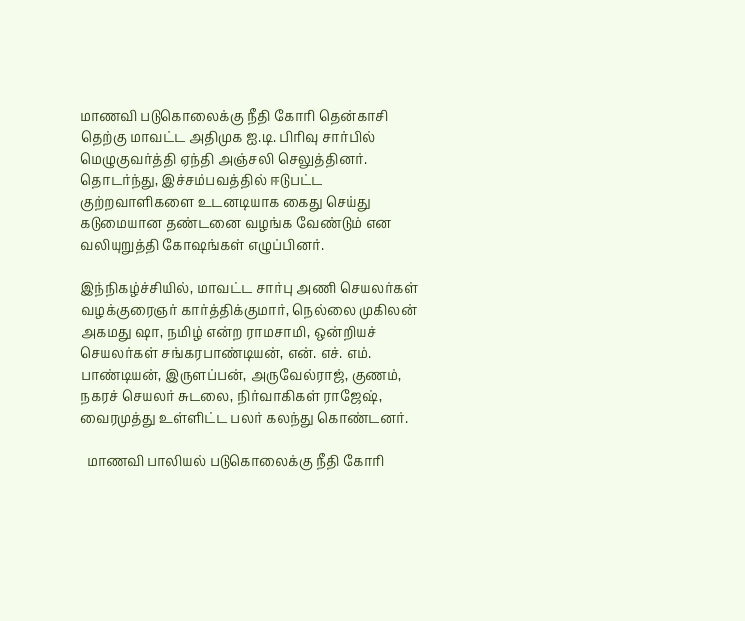மாணவி படுகொலைக்கு நீதி கோரி தென்காசி தெற்கு மாவட்ட அதிமுக ஐ.டி. பிரிவு சார்பில் மெழுகுவர்த்தி ஏந்தி அஞ்சலி செலுத்தினர். தொடர்ந்து, இச்சம்பவத்தில் ஈடுபட்ட குற்றவாளிகளை உடனடியாக கைது செய்து கடுமையான தண்டனை வழங்க வேண்டும் என வலியுறுத்தி கோஷங்கள் எழுப்பினர்.

இந்நிகழ்ச்சியில், மாவட்ட சார்பு அணி செயலர்கள் வழக்குரைஞர் கார்த்திக்குமார், நெல்லை முகிலன் அகமது ஷா, நமிழ் என்ற ராமசாமி, ஒன்றியச் செயலர்கள் சங்கரபாண்டியன், என். எச். எம். பாண்டியன், இருளப்பன், அருவேல்ராஜ், குணம், நகரச் செயலர் சுடலை, நிர்வாகிகள் ராஜேஷ், வைரமுத்து உள்ளிட்ட பலர் கலந்து கொண்டனர்.

  மாணவி பாலியல் படுகொலைக்கு நீதி கோரி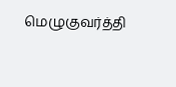மெழுகுவர்த்தி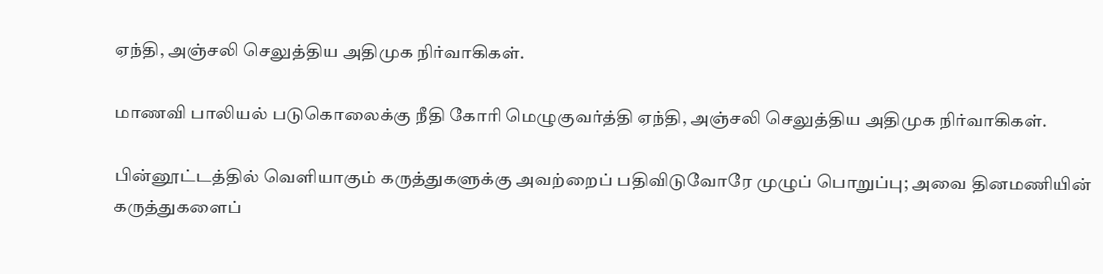ஏந்தி, அஞ்சலி செலுத்திய அதிமுக நிர்வாகிகள்.

மாணவி பாலியல் படுகொலைக்கு நீதி கோரி மெழுகுவர்த்தி ஏந்தி, அஞ்சலி செலுத்திய அதிமுக நிர்வாகிகள்.

பின்னூட்டத்தில் வெளியாகும் கருத்துகளுக்கு அவற்றைப் பதிவிடுவோரே முழுப் பொறுப்பு; அவை தினமணியின் கருத்துகளைப்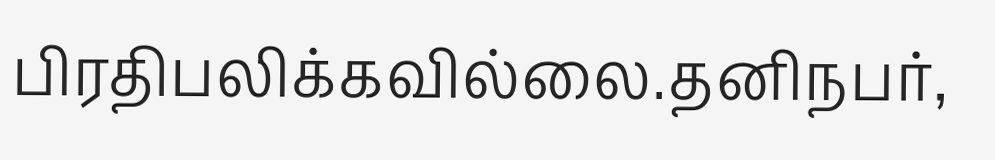பிரதிபலிக்கவில்லை.தனிநபர்,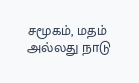சமூகம், மதம் அல்லது நாடு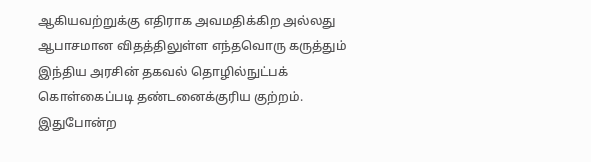ஆகியவற்றுக்கு எதிராக அவமதிக்கிற அல்லது ஆபாசமான விதத்திலுள்ள எந்தவொரு கருத்தும் இந்திய அரசின் தகவல் தொழில்நுட்பக் கொள்கைப்படி தண்டனைக்குரிய குற்றம். இதுபோன்ற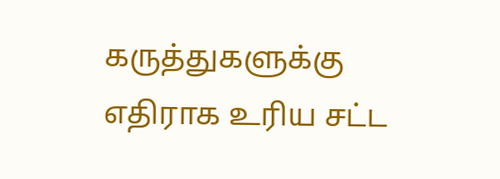கருத்துகளுக்கு எதிராக உரிய சட்ட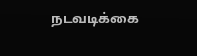நடவடிக்கை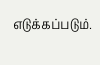எடுக்கப்படும்.